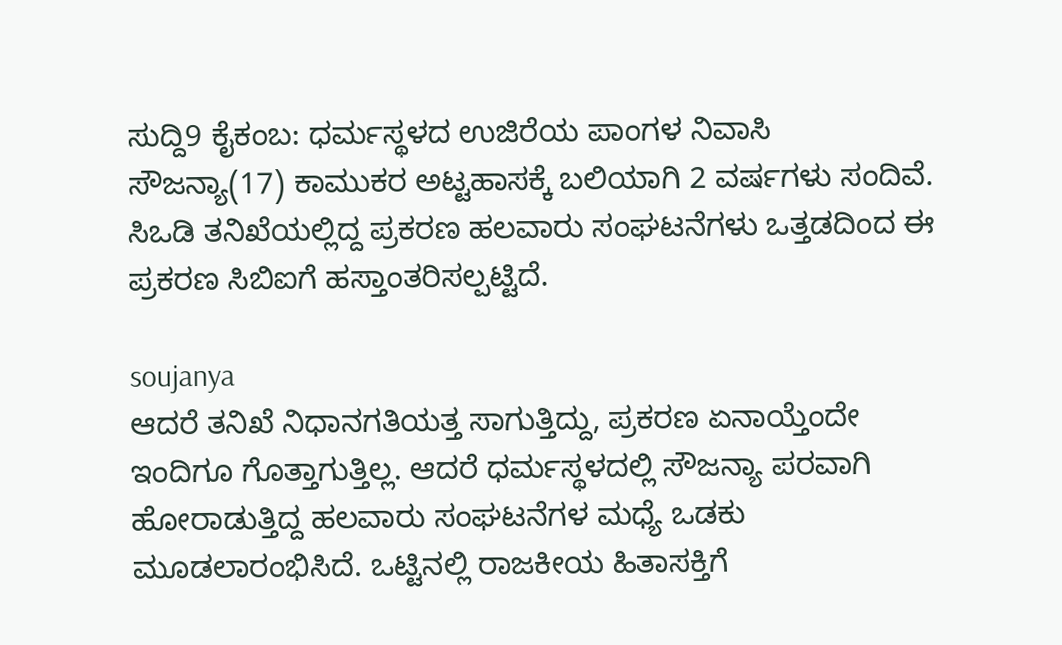ಸುದ್ದಿ9 ಕೈಕಂಬ: ಧರ್ಮಸ್ಥಳದ ಉಜಿರೆಯ ಪಾಂಗಳ ನಿವಾಸಿ ಸೌಜನ್ಯಾ(17) ಕಾಮುಕರ ಅಟ್ಟಹಾಸಕ್ಕೆ ಬಲಿಯಾಗಿ 2 ವರ್ಷಗಳು ಸಂದಿವೆ. ಸಿಒಡಿ ತನಿಖೆಯಲ್ಲಿದ್ದ ಪ್ರಕರಣ ಹಲವಾರು ಸಂಘಟನೆಗಳು ಒತ್ತಡದಿಂದ ಈ ಪ್ರಕರಣ ಸಿಬಿಐಗೆ ಹಸ್ತಾಂತರಿಸಲ್ಪಟ್ಟಿದೆ.

soujanya
ಆದರೆ ತನಿಖೆ ನಿಧಾನಗತಿಯತ್ತ ಸಾಗುತ್ತಿದ್ದು, ಪ್ರಕರಣ ಏನಾಯ್ತೆಂದೇ ಇಂದಿಗೂ ಗೊತ್ತಾಗುತ್ತಿಲ್ಲ. ಆದರೆ ಧರ್ಮಸ್ಥಳದಲ್ಲಿ ಸೌಜನ್ಯಾ ಪರವಾಗಿ ಹೋರಾಡುತ್ತಿದ್ದ ಹಲವಾರು ಸಂಘಟನೆಗಳ ಮಧ್ಯೆ ಒಡಕು ಮೂಡಲಾರಂಭಿಸಿದೆ. ಒಟ್ಟಿನಲ್ಲಿ ರಾಜಕೀಯ ಹಿತಾಸಕ್ತಿಗೆ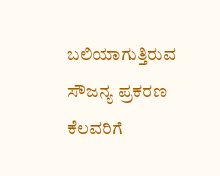ಬಲಿಯಾಗುತ್ತಿರುವ ಸೌಜನ್ಯ ಪ್ರಕರಣ ಕೆಲವರಿಗೆ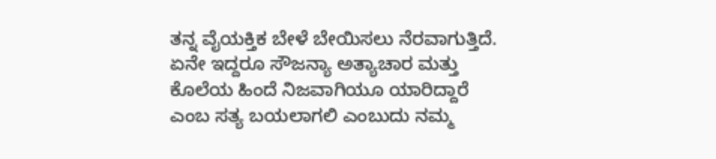ತನ್ನ ವೈಯಕ್ತಿಕ ಬೇಳೆ ಬೇಯಿಸಲು ನೆರವಾಗುತ್ತಿದೆ. ಏನೇ ಇದ್ದರೂ ಸೌಜನ್ಯಾ ಅತ್ಯಾಚಾರ ಮತ್ತು ಕೊಲೆಯ ಹಿಂದೆ ನಿಜವಾಗಿಯೂ ಯಾರಿದ್ದಾರೆ ಎಂಬ ಸತ್ಯ ಬಯಲಾಗಲಿ ಎಂಬುದು ನಮ್ಮ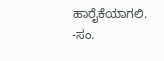ಹಾರೈಕೆಯಾಗಲಿ.
-ಸಂ.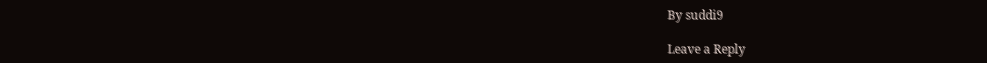By suddi9

Leave a Reply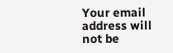Your email address will not be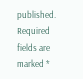published. Required fields are marked *